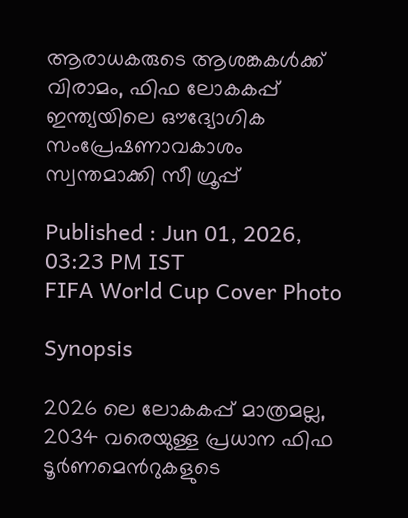ആരാധകരുടെ ആശങ്കകള്‍ക്ക് വിരാമം, ഫിഫ ലോകകപ്പ് ഇന്ത്യയിലെ ഔദ്യോഗിക സംപ്രേഷണാവകാശം സ്വന്തമാക്കി സീ ഗ്രൂപ്പ്

Published : Jun 01, 2026, 03:23 PM IST
FIFA World Cup Cover Photo

Synopsis

2026 ലെ ലോകകപ്പ് മാത്രമല്ല, 2034 വരെയുള്ള പ്രധാന ഫിഫ ടൂർണമെന്‍റുകളുടെ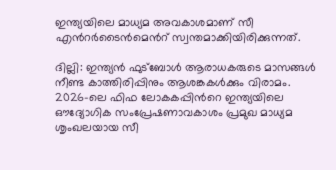ഇന്ത്യയിലെ മാധ്യമ അവകാശമാണ് സീ എന്‍റർടൈൻമെന്‍റ് സ്വന്തമാക്കിയിരിക്കുന്നത്.

ദില്ലി: ഇന്ത്യൻ ഫുട്ബോൾ ആരാധകരുടെ മാസങ്ങള്‍ നീണ്ട കാത്തിരിപ്പിനും ആശങ്കകൾക്കും വിരാമം. 2026-ലെ ഫിഫ ലോകകപ്പിന്‍റെ ഇന്ത്യയിലെ ഔദ്യോഗിക സംപ്രേഷണാവകാശം പ്രമുഖ മാധ്യമ ശൃംഖലയായ സീ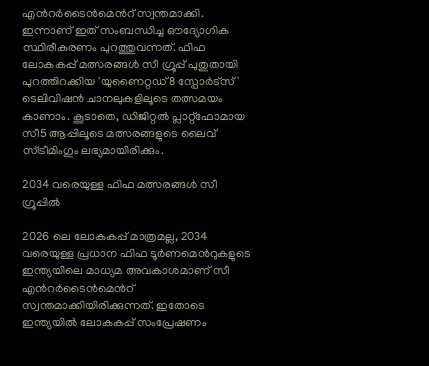എന്‍റർടൈൻമെന്‍റ് സ്വന്തമാക്കി. ഇന്നാണ് ഇത് സംബന്ധിച്ച ഔദ്യോഗിക സ്ഥിരീകരണം പുറത്തുവന്നത്. ഫിഫ ലോകകപ്പ് മത്സരങ്ങൾ സീ ഗ്രൂപ്പ് പുതുതായി പുറത്തിറക്കിയ 'യുണൈറ്റഡ്8 സ്പോർട്സ്' ടെലിവിഷൻ ചാനലുകളിലൂടെ തത്സമയം കാണാം. കൂടാതെ, ഡിജിറ്റൽ പ്ലാറ്റ്‌ഫോമായ സീ5 ആപ്പിലൂടെ മത്സരങ്ങളുടെ ലൈവ് സ്ട്രീമിംഗും ലഭ്യമായിരിക്കും.

2034 വരെയുള്ള ഫിഫ മത്സരങ്ങൾ സീ ഗ്രൂപ്പിൽ

2026 ലെ ലോകകപ്പ് മാത്രമല്ല, 2034 വരെയുള്ള പ്രധാന ഫിഫ ടൂർണമെന്‍റുകളുടെ ഇന്ത്യയിലെ മാധ്യമ അവകാശമാണ് സീ എന്‍റർടൈൻമെന്‍റ് സ്വന്തമാക്കിയിരിക്കുന്നത്. ഇതോടെ ഇന്ത്യയിൽ ലോകകപ്പ് സംപ്രേഷണം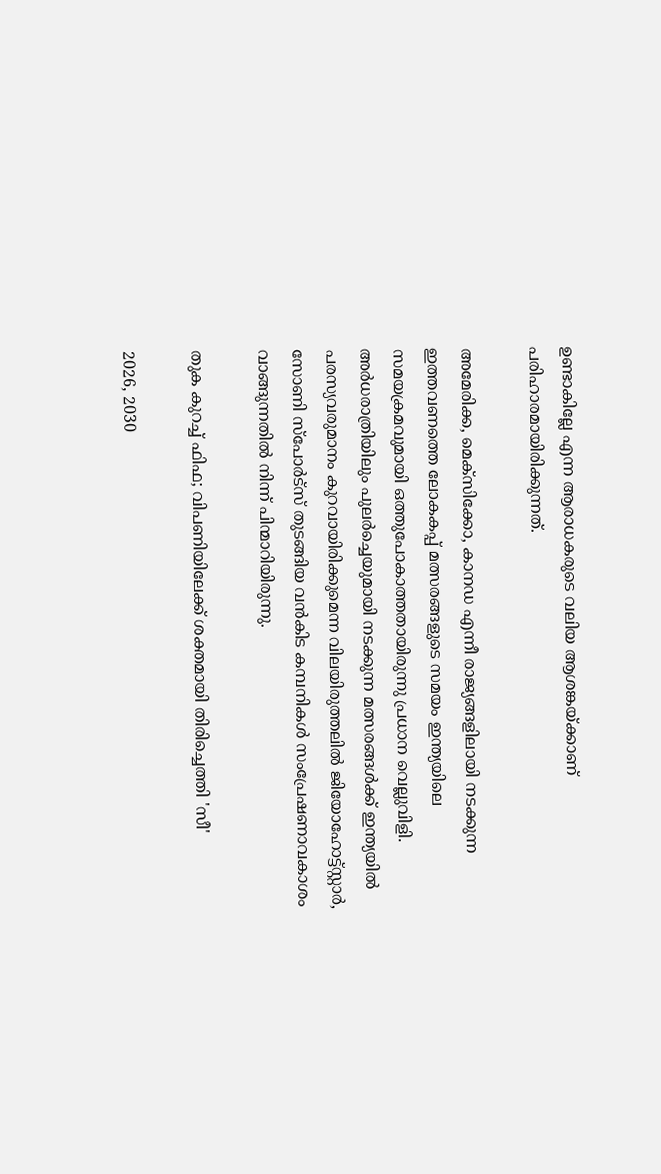ഉണ്ടാകില്ലേ എന്ന ആരാധകരുടെ വലിയ ആശങ്കയ്ക്കാണ് പരിഹാരമായിരിക്കുന്നത്.

അമേരിക്ക, മെക്സിക്കോ, കാനഡ എന്നീ രാജ്യങ്ങളിലായി നടക്കുന്ന ഇത്തവണത്തെ ലോകകപ്പ് മത്സരങ്ങളുടെ സമയം ഇന്ത്യയിലെ സമയക്രമവുമായി ഒത്തുപോകാത്തതായിരുന്നു പ്രധാന വെല്ലുവിളി. അർധരാത്രിയിലും പുലർച്ചെയുമായി നടക്കുന്ന മത്സരങ്ങൾക്ക് ഇന്ത്യയിൽ പരസ്യവരുമാനം കുറവായിരിക്കുമെന്ന വിലയിരുത്തലിൽ ജിയോഹോട്ട്സ്റ്റാർ, സോണി സ്പോർട്സ് തുടങ്ങിയ വൻകിട കമ്പനികൾ സംപ്രേഷണാവകാശം വാങ്ങുന്നതിൽ നിന്ന് പിന്മാറിയിരുന്നു.

തുക കുറച്ച് ഫിഫ; വിപണിയിലേക്ക് ശക്തമായി തിരിച്ചെത്തി 'സീ'

2026, 2030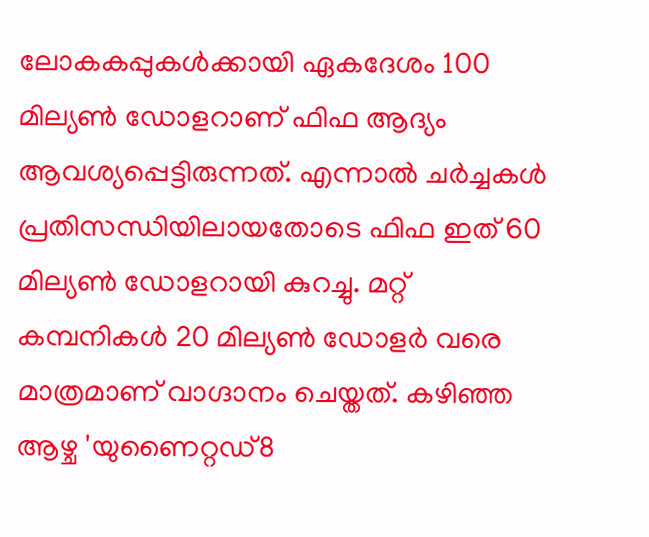ലോകകപ്പുകൾക്കായി ഏകദേശം 100 മില്യൺ ഡോളറാണ് ഫിഫ ആദ്യം ആവശ്യപ്പെട്ടിരുന്നത്. എന്നാൽ ചർച്ചകൾ പ്രതിസന്ധിയിലായതോടെ ഫിഫ ഇത് 60 മില്യൺ ഡോളറായി കുറച്ചു. മറ്റ് കമ്പനികൾ 20 മില്യൺ ഡോളർ വരെ മാത്രമാണ് വാഗ്ദാനം ചെയ്തത്. കഴിഞ്ഞ ആഴ്ച 'യുണൈറ്റഡ്8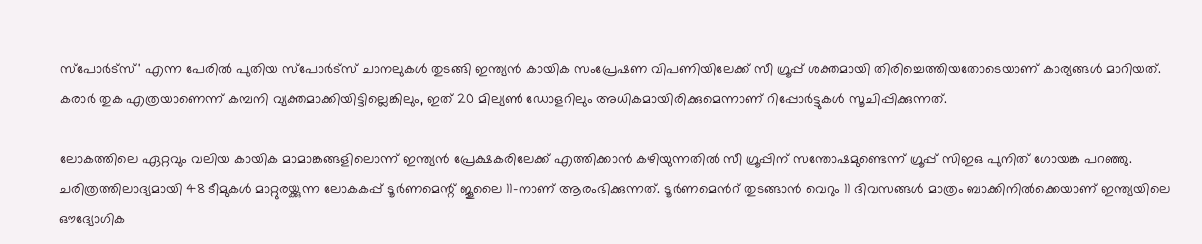സ്പോർട്സ്' എന്ന പേരിൽ പുതിയ സ്പോർട്സ് ചാനലുകൾ തുടങ്ങി ഇന്ത്യൻ കായിക സംപ്രേഷണ വിപണിയിലേക്ക് സീ ഗ്രൂപ്പ് ശക്തമായി തിരിച്ചെത്തിയതോടെയാണ് കാര്യങ്ങൾ മാറിയത്. കരാർ തുക എത്രയാണെന്ന് കമ്പനി വ്യക്തമാക്കിയിട്ടില്ലെങ്കിലും, ഇത് 20 മില്യൺ ഡോളറിലും അധികമായിരിക്കുമെന്നാണ് റിപ്പോർട്ടുകൾ സൂചിപ്പിക്കുന്നത്.

ലോകത്തിലെ ഏറ്റവും വലിയ കായിക മാമാങ്കങ്ങളിലൊന്ന് ഇന്ത്യൻ പ്രേക്ഷകരിലേക്ക് എത്തിക്കാൻ കഴിയുന്നതിൽ സീ ഗ്രൂപ്പിന് സന്തോഷമുണ്ടെന്ന് ഗ്രൂപ്പ് സിഇഒ പുനിത് ഗോയങ്ക പറഞ്ഞു. ചരിത്രത്തിലാദ്യമായി 48 ടീമുകൾ മാറ്റുരയ്ക്കുന്ന ലോകകപ്പ് ടൂർണമെന്റ് ജൂലൈ 11-നാണ് ആരംഭിക്കുന്നത്. ടൂർണമെന്‍റ് തുടങ്ങാൻ വെറും 11 ദിവസങ്ങൾ മാത്രം ബാക്കിനിൽക്കെയാണ് ഇന്ത്യയിലെ ഔദ്യോഗിക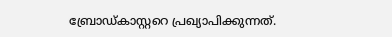ബ്രോഡ്കാസ്റ്ററെ പ്രഖ്യാപിക്കുന്നത്.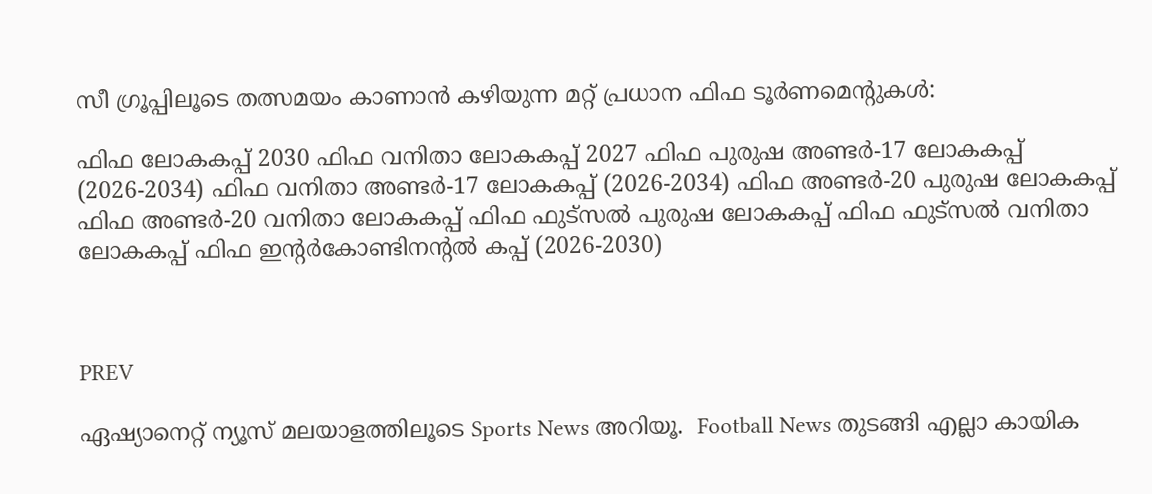സീ ഗ്രൂപ്പിലൂടെ തത്സമയം കാണാൻ കഴിയുന്ന മറ്റ് പ്രധാന ഫിഫ ടൂർണമെന്റുകൾ:

ഫിഫ ലോകകപ്പ് 2030 ഫിഫ വനിതാ ലോകകപ്പ് 2027 ഫിഫ പുരുഷ അണ്ടർ-17 ലോകകപ്പ് (2026-2034) ഫിഫ വനിതാ അണ്ടർ-17 ലോകകപ്പ് (2026-2034) ഫിഫ അണ്ടർ-20 പുരുഷ ലോകകപ്പ് ഫിഫ അണ്ടർ-20 വനിതാ ലോകകപ്പ് ഫിഫ ഫുട്സൽ പുരുഷ ലോകകപ്പ് ഫിഫ ഫുട്സൽ വനിതാ ലോകകപ്പ് ഫിഫ ഇന്റർകോണ്ടിനന്റൽ കപ്പ് (2026-2030)



PREV

ഏഷ്യാനെറ്റ് ന്യൂസ് മലയാളത്തിലൂടെ Sports News അറിയൂ.  Football News തുടങ്ങി എല്ലാ കായിക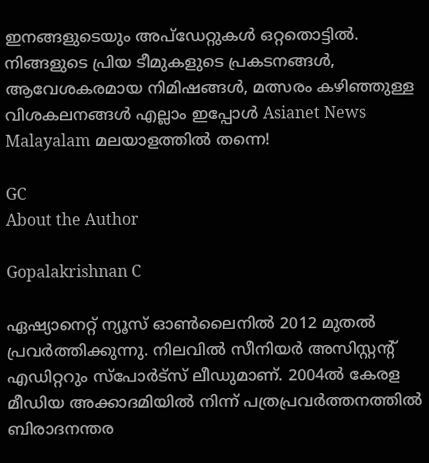ഇനങ്ങളുടെയും അപ്‌ഡേറ്റുകൾ ഒറ്റതൊട്ടിൽ. നിങ്ങളുടെ പ്രിയ ടീമുകളുടെ പ്രകടനങ്ങൾ, ആവേശകരമായ നിമിഷങ്ങൾ, മത്സരം കഴിഞ്ഞുള്ള വിശകലനങ്ങൾ എല്ലാം ഇപ്പോൾ Asianet News Malayalam മലയാളത്തിൽ തന്നെ!

GC
About the Author

Gopalakrishnan C

ഏഷ്യാനെറ്റ് ന്യൂസ് ഓണ്‍ലൈനില്‍ 2012 മുതല്‍ പ്രവര്‍ത്തിക്കുന്നു. നിലവില്‍ സീനിയര്‍ അസിസ്റ്റന്‍റ് എഡിറ്ററും സ്പോർട്സ് ലീഡുമാണ്. 2004ൽ കേരള മീഡിയ അക്കാദമിയില്‍ നിന്ന് പത്രപ്രവര്‍ത്തനത്തില്‍ ബിരാദനന്തര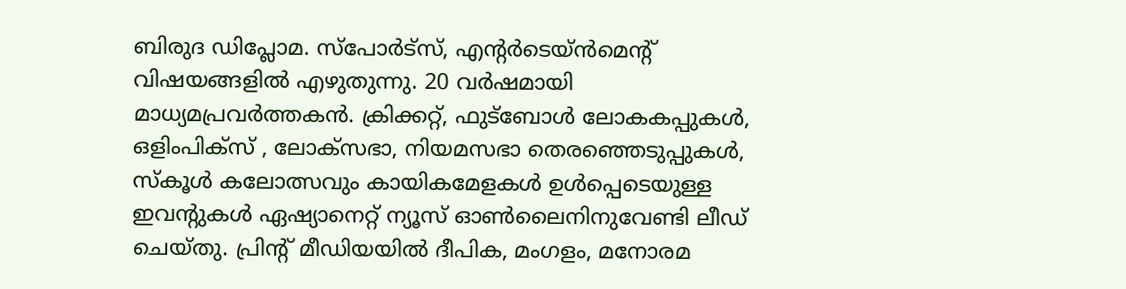ബിരുദ ഡിപ്ലോമ. സ്പോര്‍ട്സ്, എന്‍റര്‍ടെയ്ൻമെന്‍റ് വിഷയങ്ങളില്‍ എഴുതുന്നു. 20 വര്‍ഷമായി മാധ്യമപ്രവര്‍ത്തകൻ. ക്രിക്കറ്റ്, ഫുട്ബോള്‍ ലോകകപ്പുകൾ, ഒളിംപിക്സ് , ലോക്സഭാ, നിയമസഭാ തെരഞ്ഞെടുപ്പുകള്‍, സ്കൂള്‍ കലോത്സവും കായികമേളകള്‍ ഉള്‍പ്പെടെയുള്ള ഇവന്‍റുകള്‍ ഏഷ്യാനെറ്റ് ന്യൂസ് ഓണ്‍ലൈനിനുവേണ്ടി ലീഡ് ചെയ്തു. പ്രിന്‍റ് മീഡിയയില്‍ ദീപിക, മംഗളം, മനോരമ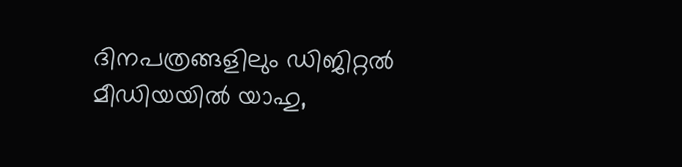ദിനപത്രങ്ങളിലും ഡിജിറ്റൽ മീഡിയയില്‍ യാഹു,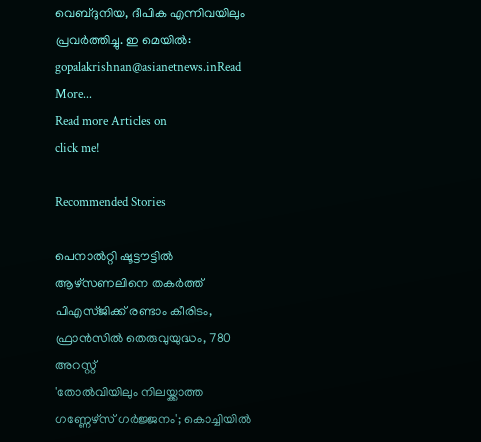വെബ്ദുനിയ, ദീപിക എന്നിവയിലും പ്രവര്‍ത്തിച്ചു. ഇ മെയില്‍: gopalakrishnan@asianetnews.inRead More...
Read more Articles on
click me!

Recommended Stories

പെനാൽറ്റി ഷൂട്ടൗട്ടിൽ ആഴ്‌സണലിനെ തകർത്ത് പിഎസ്ജിക്ക് രണ്ടാം കീരിടം, ഫ്രാൻസിൽ തെരുവുയുദ്ധം, 780 അറസ്റ്റ്
'തോൽവിയിലും നിലയ്ക്കാത്ത ഗണ്ണേഴ്‌സ് ഗർജ്ജനം'; കൊച്ചിയിൽ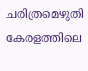ചരിത്രമെഴുതി കേരളത്തിലെ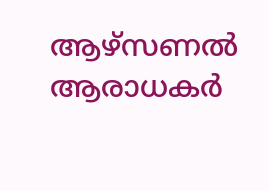ആഴ്സണൽ ആരാധകർ